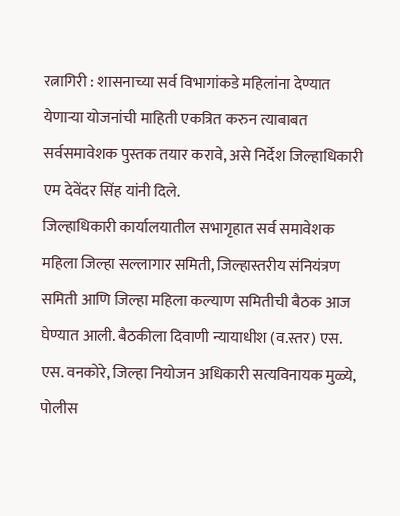रत्नागिरी : शासनाच्या सर्व विभागांकडे महिलांना देण्यात येणाऱ्या योजनांची माहिती एकत्रित करुन त्याबाबत सर्वसमावेशक पुस्तक तयार करावे, असे निर्देश जिल्हाधिकारी एम देवेंदर सिंह यांनी दिले.
जिल्हाधिकारी कार्यालयातील सभागृहात सर्व समावेशक महिला जिल्हा सल्लागार समिती, जिल्हास्तरीय संनियंत्रण समिती आणि जिल्हा महिला कल्याण समितीची बैठक आज घेण्यात आली. बैठकीला दिवाणी न्यायाधीश (व.स्तर) एस. एस. वनकोरे, जिल्हा नियोजन अधिकारी सत्यविनायक मुळ्ये, पोलीस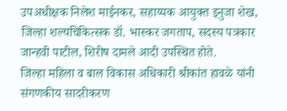उपअधीक्षक निलेश माईनकर, सहाय्यक आयुक्त इनुजा शेख, जिल्हा शल्यचिकित्सक डॉ. भास्कर जगताप, सदस्य पत्रकार जान्हवी पाटील, शिरीष दामले आदी उपस्थित होते.
जिल्हा महिला व बाल विकास अधिकारी श्रीकांत हावळे यांनी संगणकीय सादरीकरण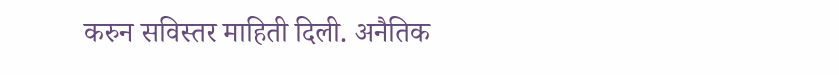करुन सविस्तर माहिती दिली. अनैतिक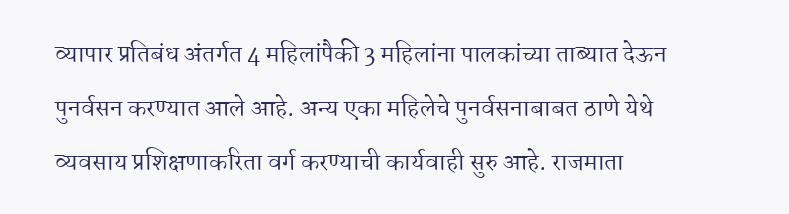व्यापार प्रतिबंध अंतर्गत 4 महिलांपैकी 3 महिलांना पालकांच्या ताब्यात देऊन पुनर्वसन करण्यात आले आहे. अन्य एका महिलेचे पुनर्वसनाबाबत ठाणे येथे व्यवसाय प्रशिक्षणाकरिता वर्ग करण्याची कार्यवाही सुरु आहे. राजमाता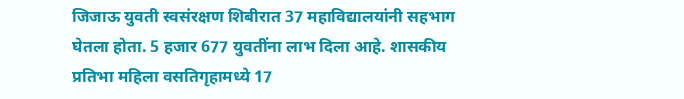जिजाऊ युवती स्वसंरक्षण शिबीरात 37 महाविद्यालयांनी सहभाग घेतला होता. 5 हजार 677 युवतींना लाभ दिला आहे. शासकीय प्रतिभा महिला वसतिगृहामध्ये 17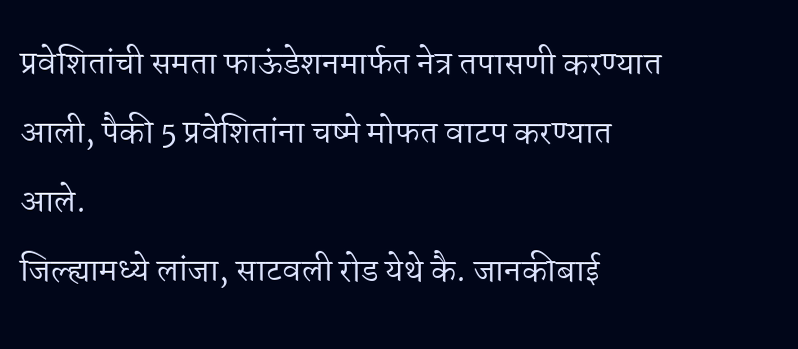प्रवेशितांची समता फाऊंडेशनमार्फत नेत्र तपासणी करण्यात आली, पैकी 5 प्रवेशितांना चष्मे मोफत वाटप करण्यात आले.
जिल्ह्यामध्ये लांजा, साटवली रोड येथे कै. जानकीबाई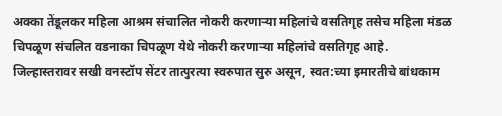अक्का तेंडूलकर महिला आश्रम संचालित नोकरी करणाऱ्या महिलांचे वसतिगृह तसेच महिला मंडळ चिपळूण संचलित वडनाका चिपळूण येथे नोकरी करणाऱ्या महिलांचे वसतिगृह आहे.
जिल्हास्तरावर सखी वनस्टॉप सेंटर तात्पुरत्या स्वरुपात सुरु असून, स्वत:च्या इमारतीचे बांधकाम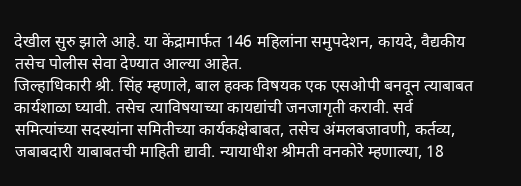देखील सुरु झाले आहे. या केंद्रामार्फत 146 महिलांना समुपदेशन, कायदे, वैद्यकीय तसेच पोलीस सेवा देण्यात आल्या आहेत.
जिल्हाधिकारी श्री. सिंह म्हणाले, बाल हक्क विषयक एक एसओपी बनवून त्याबाबत कार्यशाळा घ्यावी. तसेच त्याविषयाच्या कायद्यांची जनजागृती करावी. सर्व समित्यांच्या सदस्यांना समितीच्या कार्यकक्षेबाबत, तसेच अंमलबजावणी, कर्तव्य, जबाबदारी याबाबतची माहिती द्यावी. न्यायाधीश श्रीमती वनकोरे म्हणाल्या, 18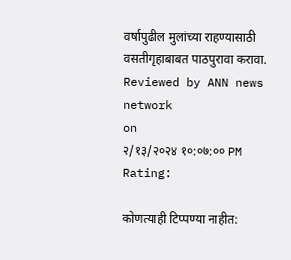वर्षापुढील मुलांच्या राहण्यासाठी वसतीगृहाबाबत पाठपुरावा करावा.
Reviewed by ANN news network
on
२/१३/२०२४ १०:०७:०० PM
Rating:

कोणत्याही टिप्पण्या नाहीत: